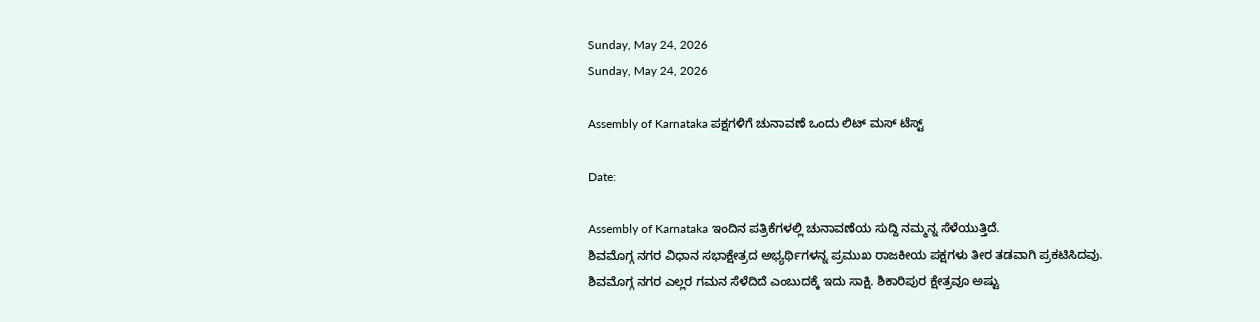Sunday, May 24, 2026
Sunday, May 24, 2026

Assembly of Karnataka ಪಕ್ಷಗಳಿಗೆ ಚುನಾವಣೆ ಒಂದು ಲಿಟ್ ಮಸ್ ಟೆಸ್ಟ್

Date:

Assembly of Karnataka ಇಂದಿನ ಪತ್ರಿಕೆಗಳಲ್ಲಿ ಚುನಾವಣೆಯ ಸುದ್ದಿ ನಮ್ಮನ್ನ ಸೆಳೆಯುತ್ತಿದೆ.
ಶಿವಮೊಗ್ಗ ನಗರ ವಿಧಾನ ಸಭಾಕ್ಷೇತ್ರದ ಅಭ್ಯರ್ಥಿಗಳನ್ನ ‌ಪ್ರಮುಖ ರಾಜಕೀಯ ಪಕ್ಷಗಳು ತೀರ ತಡವಾಗಿ ಪ್ರಕಟಿಸಿದವು.
ಶಿವಮೊಗ್ಗ ನಗರ ಎಲ್ಲರ ಗಮನ ಸೆಳೆದಿದೆ ಎಂಬುದಕ್ಕೆ ಇದು ಸಾಕ್ಷಿ. ಶಿಕಾರಿಪುರ ಕ್ಷೇತ್ರವೂ ಅಷ್ಟು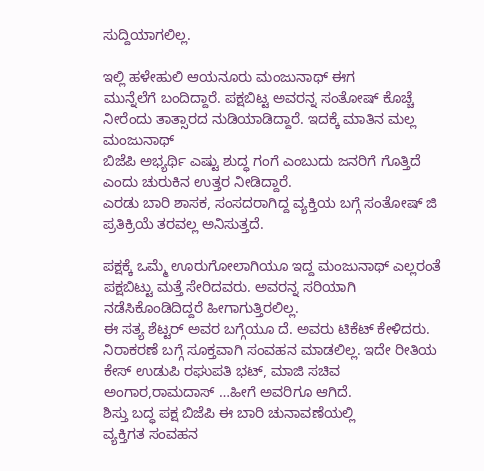ಸುದ್ದಿಯಾಗಲಿಲ್ಲ.

ಇಲ್ಲಿ ಹಳೇಹುಲಿ ಆಯನೂರು ಮಂಜುನಾಥ್ ಈಗ
ಮುನ್ನೆಲೆಗೆ ಬಂದಿದ್ದಾರೆ. ಪಕ್ಷಬಿಟ್ಟ ಅವರನ್ನ ಸಂತೋಷ್ ಕೊಚ್ಚೆ ನೀರೆಂದು ತಾತ್ಸಾರದ ನುಡಿಯಾಡಿದ್ದಾರೆ. ಇದಕ್ಕೆ ಮಾತಿನ ಮಲ್ಲ ಮಂಜುನಾಥ್
ಬಿಜೆಪಿ ಅಭ್ಯರ್ಥಿ ಎಷ್ಟು ಶುದ್ಧ ಗಂಗೆ ಎಂಬುದು ಜನರಿಗೆ ಗೊತ್ತಿದೆ ಎಂದು ಚುರುಕಿನ ಉತ್ತರ ನೀಡಿದ್ದಾರೆ.
ಎರಡು ಬಾರಿ ಶಾಸಕ, ಸಂಸದರಾಗಿದ್ದ ವ್ಯಕ್ತಿಯ ಬಗ್ಗೆ ಸಂತೋಷ್ ಜಿ‌ ಪ್ರತಿಕ್ರಿಯೆ ತರವಲ್ಲ ಅನಿಸುತ್ತದೆ.

ಪಕ್ಷಕ್ಕೆ ಒಮ್ಮೆ ಊರುಗೋಲಾಗಿಯೂ ಇದ್ದ ಮಂಜುನಾಥ್ ಎಲ್ಲರಂತೆ ಪಕ್ಷಬಿಟ್ಟು ಮತ್ತೆ ಸೇರಿದವರು. ಅವರನ್ನ ಸರಿಯಾಗಿ ನಡೆಸಿಕೊಂಡಿದಿದ್ದರೆ ಹೀಗಾಗುತ್ತಿರಲಿಲ್ಲ.
ಈ ಸತ್ಯ ಶೆಟ್ಟರ್ ಅವರ ಬಗ್ಗೆಯೂ ದೆ. ಅವರು ಟಿಕೆಟ್ ಕೇಳಿದರು. ನಿರಾಕರಣೆ ಬಗ್ಗೆ ಸೂಕ್ತವಾಗಿ ಸಂವಹನ ಮಾಡಲಿಲ್ಲ. ಇದೇ ರೀತಿಯ ಕೇಸ್ ಉಡುಪಿ ರಘುಪತಿ ಭಟ್, ಮಾಜಿ ಸಚಿವ ಅಂಗಾರ,ರಾಮದಾಸ್ …ಹೀಗೆ ಅವರಿಗೂ ಆಗಿದೆ.
ಶಿಸ್ತು ಬದ್ಧ ಪಕ್ಷ ಬಿಜೆಪಿ ಈ ಬಾರಿ ಚುನಾವಣೆಯಲ್ಲಿ‌
ವ್ಯಕ್ತಿಗತ ಸಂವಹನ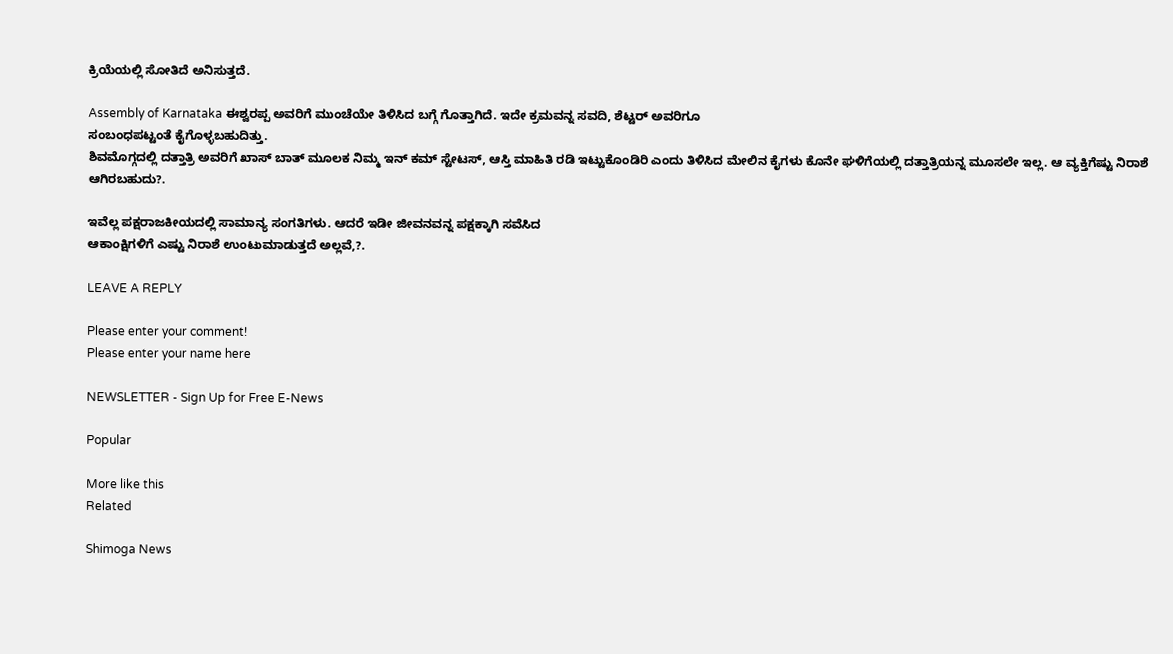ಕ್ರಿಯೆಯಲ್ಲಿ ಸೋತಿದೆ ಅನಿಸುತ್ತದೆ.

Assembly of Karnataka ಈಶ್ವರಪ್ಪ ಅವರಿಗೆ ಮುಂಚೆಯೇ ತಿಳಿಸಿದ ಬಗ್ಗೆ ಗೊತ್ತಾಗಿದೆ. ಇದೇ ಕ್ರಮವನ್ನ ಸವದಿ, ಶೆಟ್ಟರ್ ಅವರಿಗೂ
ಸಂಬಂಧಪಟ್ಟಂತೆ ಕೈಗೊಳ್ಳಬಹುದಿತ್ತು.
ಶಿವಮೊಗ್ಗದಲ್ಲಿ ದತ್ತಾತ್ರಿ ಅವರಿಗೆ ಖಾಸ್ ಬಾತ್ ಮೂಲಕ ನಿಮ್ಮ ಇನ್ ಕಮ್ ಸ್ಟೇಟಸ್, ಆಸ್ತಿ ಮಾಹಿತಿ ರಡಿ ಇಟ್ಟುಕೊಂಡಿರಿ ಎಂದು ತಿಳಿಸಿದ ಮೇಲಿನ ಕೈಗಳು ಕೊನೇ ಘಳಿಗೆಯಲ್ಲಿ ದತ್ತಾತ್ರಿಯನ್ನ ಮೂಸಲೇ ಇಲ್ಲ. ಆ ವ್ಯಕ್ತಿಗೆಷ್ಟು ನಿರಾಶೆ ಆಗಿರಬಹುದು?.

ಇವೆಲ್ಲ ಪಕ್ಷ‌ರಾಜಕೀಯದಲ್ಲಿ ಸಾಮಾನ್ಯ ಸಂಗತಿಗಳು. ಆದರೆ ಇಡೀ ಜೀವನವನ್ನ ಪಕ್ಷಕ್ಕಾಗಿ ಸವೆಸಿದ
ಆಕಾಂಕ್ಷಿಗಳಿಗೆ ಎಷ್ಟು ನಿರಾಶೆ ಉಂಟುಮಾಡುತ್ತದೆ ಅಲ್ಲವೆ,?.

LEAVE A REPLY

Please enter your comment!
Please enter your name here

NEWSLETTER - Sign Up for Free E-News

Popular

More like this
Related

Shimoga News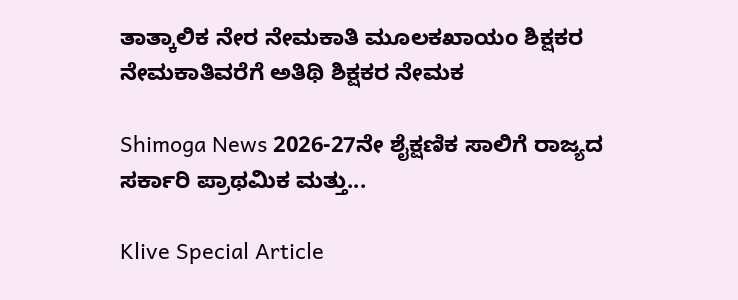ತಾತ್ಕಾಲಿಕ ನೇರ ನೇಮಕಾತಿ ಮೂಲಕಖಾಯಂ ಶಿಕ್ಷಕರ ನೇಮಕಾತಿವರೆಗೆ ಅತಿಥಿ ಶಿಕ್ಷಕರ ನೇಮಕ

Shimoga News 2026-27ನೇ ಶೈಕ್ಷಣಿಕ ಸಾಲಿಗೆ ರಾಜ್ಯದ ಸರ್ಕಾರಿ ಪ್ರಾಥಮಿಕ ಮತ್ತು...

Klive Special Article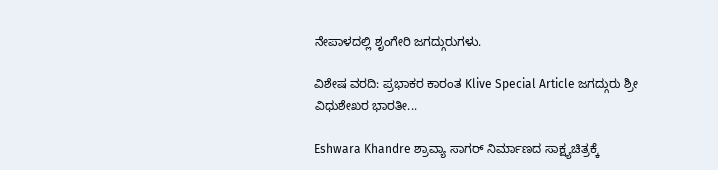ನೇಪಾಳದಲ್ಲಿ ಶೃಂಗೇರಿ ಜಗದ್ಗುರುಗಳು.

ವಿಶೇಷ ವರದಿ: ಪ್ರಭಾಕರ ಕಾರಂತ Klive Special Article ಜಗದ್ಗುರು ಶ್ರೀ ವಿಧುಶೇಖರ ಭಾರತೀ...

Eshwara Khandre ಶ್ರಾವ್ಯಾ ಸಾಗರ್ ನಿರ್ಮಾಣದ ಸಾಕ್ಷ್ಯಚಿತ್ರಕ್ಕೆ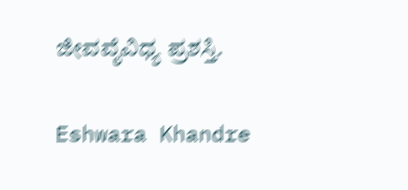ಜೀವವೈವಿಧ್ಯ ಪ್ರಶಸ್ತಿ.

Eshwara Khandre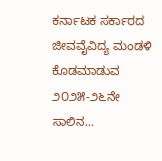ಕರ್ನಾಟಕ ಸರ್ಕಾರದ ಜೀವವೈವಿದ್ಯ ಮಂಡಳಿ ಕೊಡಮಾಡುವ ೨೦೨೫-೨೬ನೇ ಸಾಲಿನ...